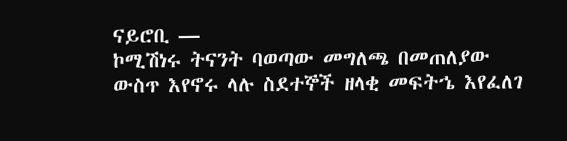ናይሮቢ —
ኮሚሽነሩ ትናንት ባወጣው መግለጫ በመጠለያው ውስጥ እየኖሩ ላሉ ስደተኞች ዘላቂ መፍትኄ እየፈለገ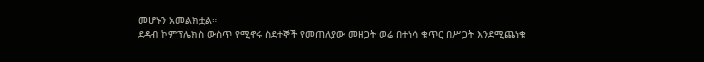መሆኑን አመልክቷል።
ደዳብ ኮምፕሌክስ ውስጥ የሚኖሩ ስደተኞች የመጠለያው መዘጋት ወሬ በተነሳ ቁጥር በሥጋት እንደሚጨነቁ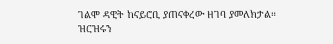ገልሞ ዳዊት ከናይሮቢ ያጠናቀረው ዘገባ ያመለክታል።
ዝርዝሩን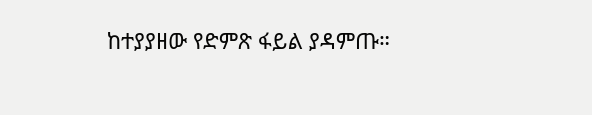ከተያያዘው የድምጽ ፋይል ያዳምጡ።